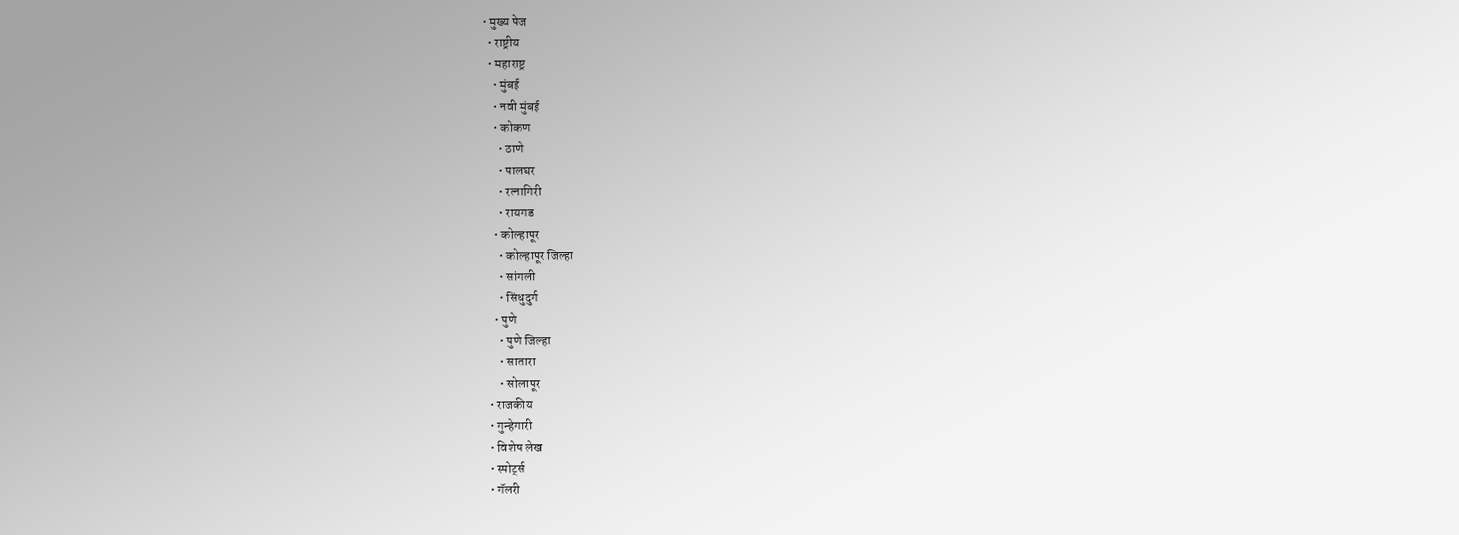• मुख्य पेज
  • राष्ट्रीय
  • महाराष्ट्र
    • मुंबई
    • नवी मुंबई
    • कोकण
      • ठाणे
      • पालघर
      • रत्नागिरी
      • रायगड
    • कोल्हापूर
      • कोल्हापूर जिल्हा
      • सांगली
      • सिंधुदुर्ग
    • पुणे
      • पुणे जिल्हा
      • सातारा
      • सोलापूर
  • राजकीय
  • गुन्हेगारी
  • विशेष लेख
  • स्पोर्ट्स
  • गॅलरी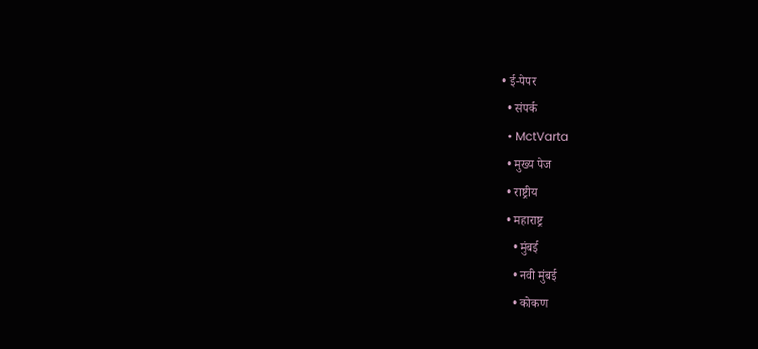• ई-पेपर
  • संपर्क
  • MctVarta
  • मुख्य पेज
  • राष्ट्रीय
  • महाराष्ट्र
    • मुंबई
    • नवी मुंबई
    • कोकण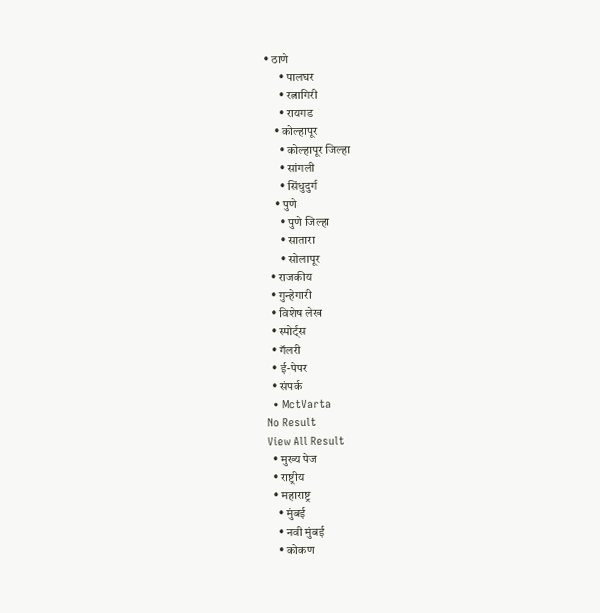• ठाणे
      • पालघर
      • रत्नागिरी
      • रायगड
    • कोल्हापूर
      • कोल्हापूर जिल्हा
      • सांगली
      • सिंधुदुर्ग
    • पुणे
      • पुणे जिल्हा
      • सातारा
      • सोलापूर
  • राजकीय
  • गुन्हेगारी
  • विशेष लेख
  • स्पोर्ट्स
  • गॅलरी
  • ई-पेपर
  • संपर्क
  • MctVarta
No Result
View All Result
  • मुख्य पेज
  • राष्ट्रीय
  • महाराष्ट्र
    • मुंबई
    • नवी मुंबई
    • कोकण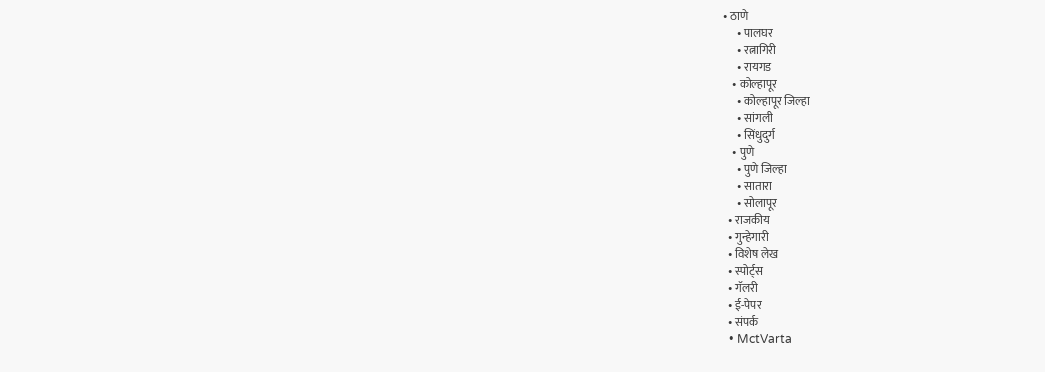• ठाणे
      • पालघर
      • रत्नागिरी
      • रायगड
    • कोल्हापूर
      • कोल्हापूर जिल्हा
      • सांगली
      • सिंधुदुर्ग
    • पुणे
      • पुणे जिल्हा
      • सातारा
      • सोलापूर
  • राजकीय
  • गुन्हेगारी
  • विशेष लेख
  • स्पोर्ट्स
  • गॅलरी
  • ई-पेपर
  • संपर्क
  • MctVarta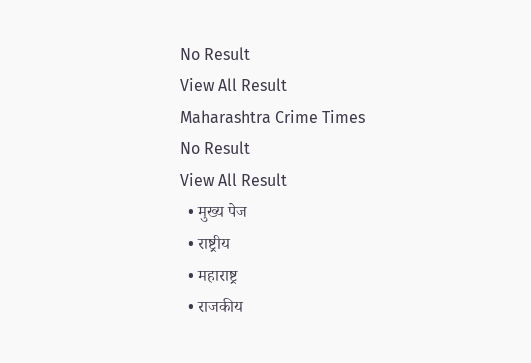No Result
View All Result
Maharashtra Crime Times
No Result
View All Result
  • मुख्य पेज
  • राष्ट्रीय
  • महाराष्ट्र
  • राजकीय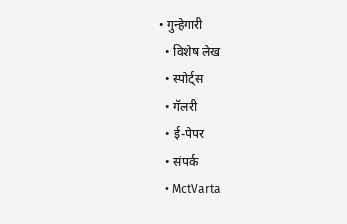• गुन्हेगारी
  • विशेष लेख
  • स्पोर्ट्स
  • गॅलरी
  • ई-पेपर
  • संपर्क
  • MctVarta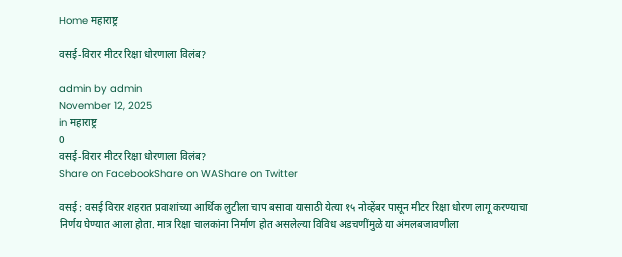Home महाराष्ट्र

वसई-विरार मीटर रिक्षा धोरणाला विलंब?

admin by admin
November 12, 2025
in महाराष्ट्र
0
वसई-विरार मीटर रिक्षा धोरणाला विलंब?
Share on FacebookShare on WAShare on Twitter

वसई : वसई विरार शहरात प्रवाशांच्या आर्थिक लुटीला चाप बसावा यासाठी येत्या १५ नोव्हेंबर पासून मीटर रिक्षा धोरण लागू करण्याचा निर्णय घेण्यात आला होता. मात्र रिक्षा चालकांना निर्माण होत असलेल्या विविध अडचणींमुळे या अंमलबजावणीला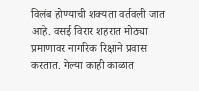विलंब होण्याची शक्यता वर्तवली जात आहे. वसई विरार शहरात मोठ्या प्रमाणावर नागरिक रिक्षाने प्रवास करतात. गेल्या काही काळात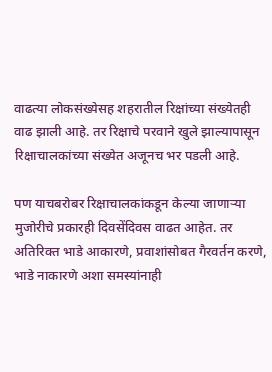वाढत्या लोकसंख्येसह शहरातील रिक्षांच्या संख्येतही वाढ झाली आहे. तर रिक्षाचे परवाने खुले झाल्यापासून रिक्षाचालकांच्या संख्येत अजूनच भर पडली आहे.

पण याचबरोबर रिक्षाचालकांकडून केल्या जाणाऱ्या मुजोरीचे प्रकारही दिवसेंदिवस वाढत आहेत. तर अतिरिक्त भाडे आकारणे, प्रवाशांसोबत गैरवर्तन करणे, भाडे नाकारणे अशा समस्यांनाही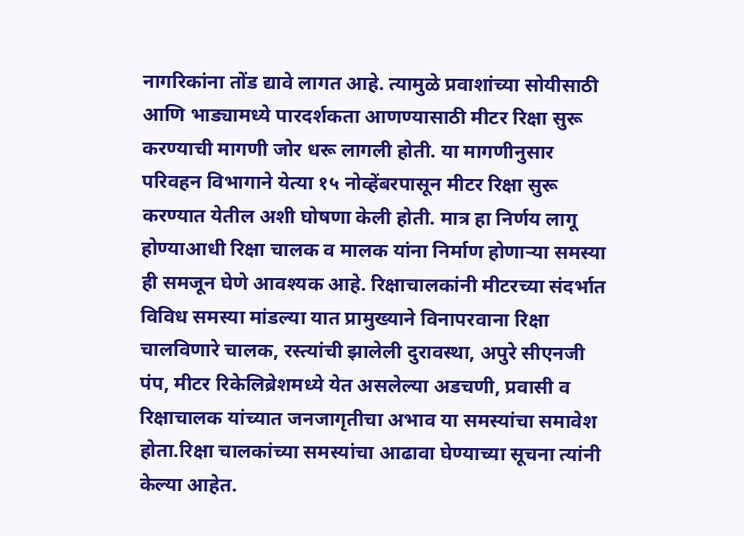नागरिकांना तोंड द्यावे लागत आहे. त्यामुळे प्रवाशांच्या सोयीसाठी आणि भाड्यामध्ये पारदर्शकता आणण्यासाठी मीटर रिक्षा सुरू करण्याची मागणी जोर धरू लागली होती. या मागणीनुसार परिवहन विभागाने येत्या १५ नोव्हेंबरपासून मीटर रिक्षा सुरू करण्यात येतील अशी घोषणा केली होती. मात्र हा निर्णय लागू होण्याआधी रिक्षा चालक व मालक यांना निर्माण होणाऱ्या समस्या ही समजून घेणे आवश्यक आहे. रिक्षाचालकांनी मीटरच्या संदर्भात विविध समस्या मांडल्या यात प्रामुख्याने विनापरवाना रिक्षा चालविणारे चालक, रस्त्यांची झालेली दुरावस्था, अपुरे सीएनजी पंप, मीटर रिकेलिब्रेशमध्ये येत असलेल्या अडचणी, प्रवासी व रिक्षाचालक यांच्यात जनजागृतीचा अभाव या समस्यांचा समावेश होता.रिक्षा चालकांच्या समस्यांचा आढावा घेण्याच्या सूचना त्यांनी केल्या आहेत.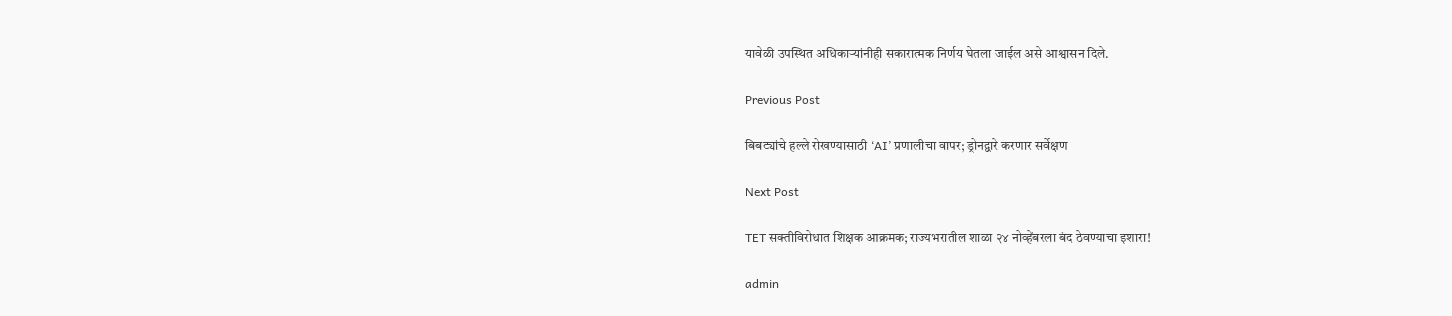यावेळी उपस्थित अधिकाऱ्यांनीही सकारात्मक निर्णय घेतला जाईल असे आश्वासन दिले.

Previous Post

बिबट्यांचे हल्ले रोखण्यासाठी ‘AI’ प्रणालीचा वापर; ड्रोनद्वारे करणार सर्वेक्षण

Next Post

TET सक्तीविरोधात शिक्षक आक्रमक; राज्यभरातील शाळा २४ नोव्हेंबरला बंद ठेवण्याचा इशारा!

admin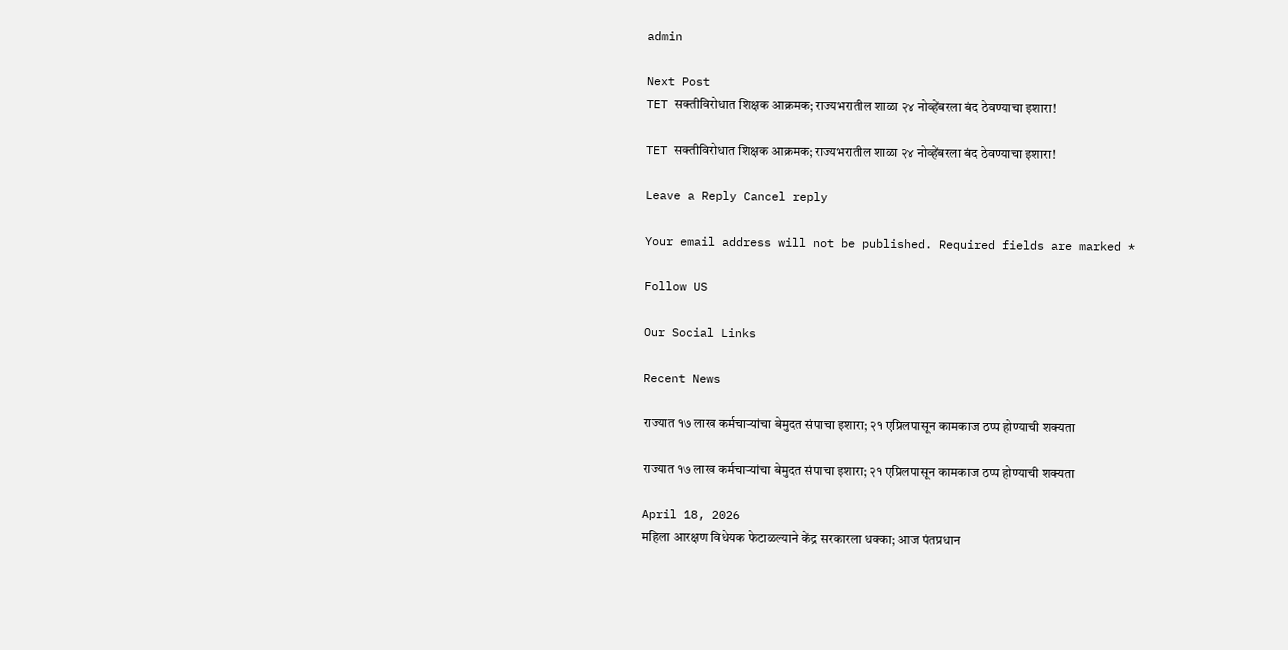admin

Next Post
TET सक्तीविरोधात शिक्षक आक्रमक; राज्यभरातील शाळा २४ नोव्हेंबरला बंद ठेवण्याचा इशारा!

TET सक्तीविरोधात शिक्षक आक्रमक; राज्यभरातील शाळा २४ नोव्हेंबरला बंद ठेवण्याचा इशारा!

Leave a Reply Cancel reply

Your email address will not be published. Required fields are marked *

Follow US

Our Social Links

Recent News

राज्यात १७ लाख कर्मचाऱ्यांचा बेमुदत संपाचा इशारा; २१ एप्रिलपासून कामकाज ठप्प होण्याची शक्यता

राज्यात १७ लाख कर्मचाऱ्यांचा बेमुदत संपाचा इशारा; २१ एप्रिलपासून कामकाज ठप्प होण्याची शक्यता

April 18, 2026
महिला आरक्षण विधेयक फेटाळल्याने केंद्र सरकारला धक्का; आज पंतप्रधान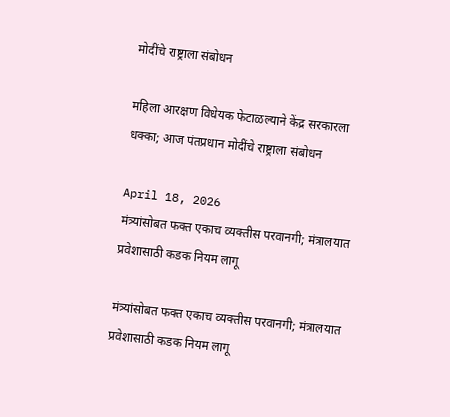मोदींचे राष्ट्राला संबोधन

महिला आरक्षण विधेयक फेटाळल्याने केंद्र सरकारला धक्का; आज पंतप्रधान मोदींचे राष्ट्राला संबोधन

April 18, 2026
मंत्र्यांसोबत फक्त एकाच व्यक्तीस परवानगी; मंत्रालयात प्रवेशासाठी कडक नियम लागू

मंत्र्यांसोबत फक्त एकाच व्यक्तीस परवानगी; मंत्रालयात प्रवेशासाठी कडक नियम लागू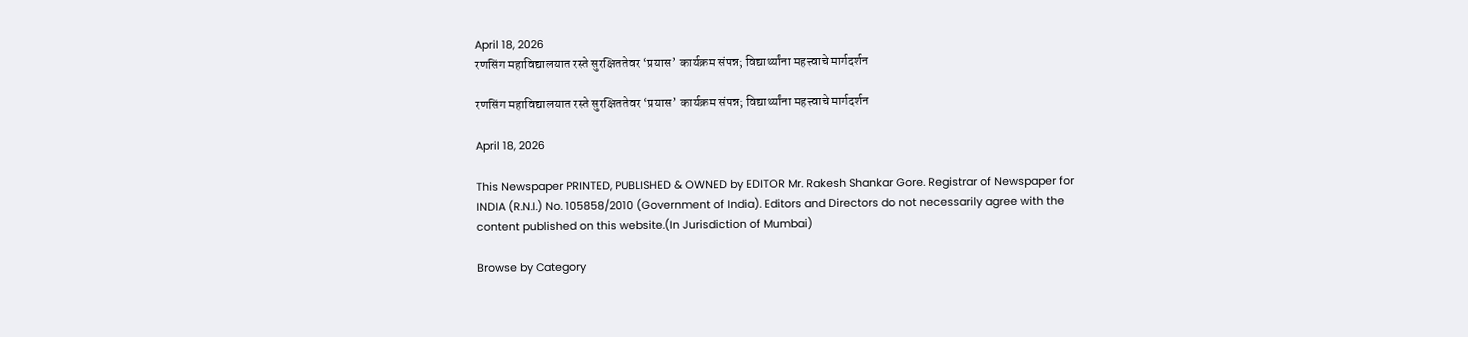April 18, 2026
रणसिंग महाविद्यालयात रस्ते सुरक्षिततेवर ‘प्रयास’ कार्यक्रम संपन्न; विद्यार्थ्यांना महत्त्वाचे मार्गदर्शन

रणसिंग महाविद्यालयात रस्ते सुरक्षिततेवर ‘प्रयास’ कार्यक्रम संपन्न; विद्यार्थ्यांना महत्त्वाचे मार्गदर्शन

April 18, 2026

This Newspaper PRINTED, PUBLISHED & OWNED by EDITOR Mr. Rakesh Shankar Gore. Registrar of Newspaper for INDIA (R.N.I.) No. 105858/2010 (Government of India). Editors and Directors do not necessarily agree with the content published on this website.(In Jurisdiction of Mumbai)

Browse by Category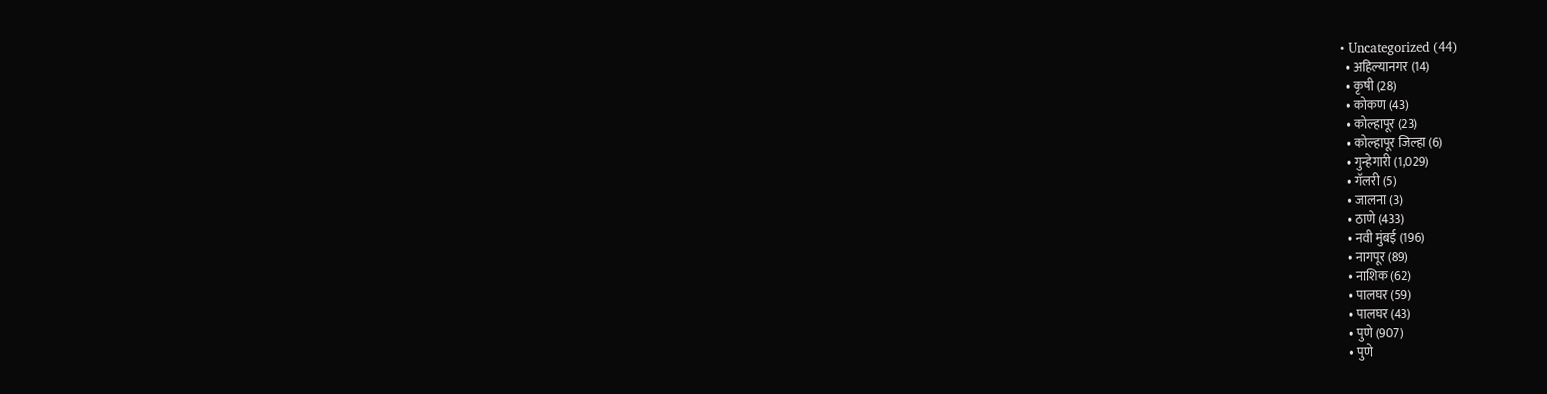• Uncategorized (44)
  • अहिल्यानगर (14)
  • कृषी (28)
  • कोकण (43)
  • कोल्हापूर (23)
  • कोल्हापूर जिल्हा (6)
  • गुन्हेगारी (1,029)
  • गॅलरी (5)
  • जालना (3)
  • ठाणे (433)
  • नवी मुंबई (196)
  • नागपूर (89)
  • नाशिक (62)
  • पालघर (59)
  • पालघर (43)
  • पुणे (907)
  • पुणे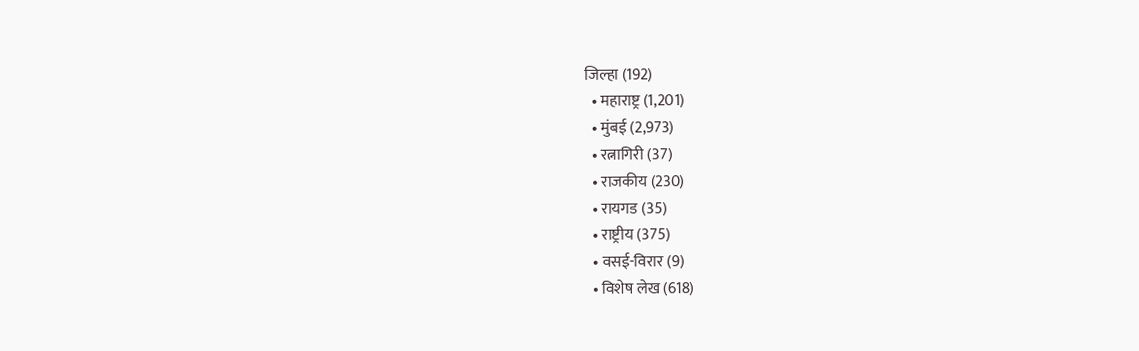जिल्हा (192)
  • महाराष्ट्र (1,201)
  • मुंबई (2,973)
  • रत्नागिरी (37)
  • राजकीय (230)
  • रायगड (35)
  • राष्ट्रीय (375)
  • वसई-विरार (9)
  • विशेष लेख (618)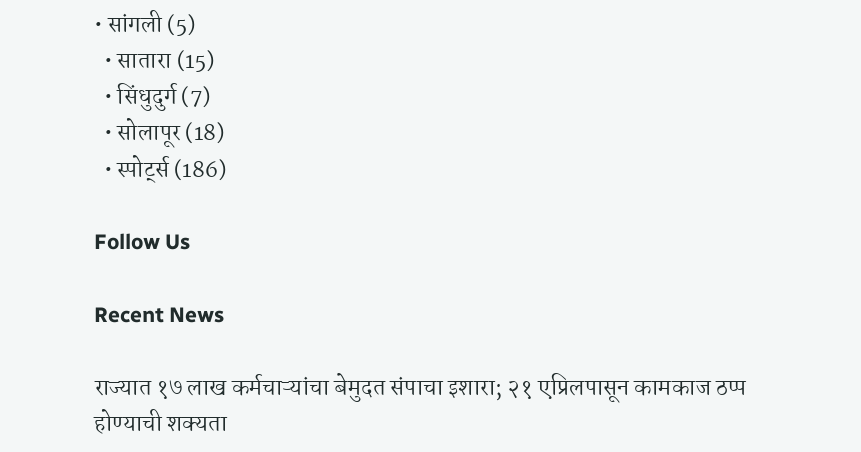• सांगली (5)
  • सातारा (15)
  • सिंधुदुर्ग (7)
  • सोलापूर (18)
  • स्पोर्ट्स (186)

Follow Us

Recent News

राज्यात १७ लाख कर्मचाऱ्यांचा बेमुदत संपाचा इशारा; २१ एप्रिलपासून कामकाज ठप्प होण्याची शक्यता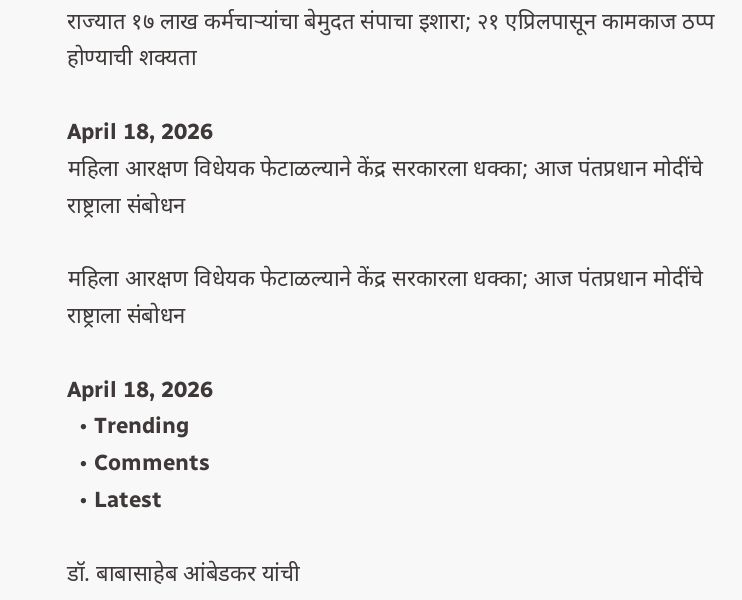राज्यात १७ लाख कर्मचाऱ्यांचा बेमुदत संपाचा इशारा; २१ एप्रिलपासून कामकाज ठप्प होण्याची शक्यता

April 18, 2026
महिला आरक्षण विधेयक फेटाळल्याने केंद्र सरकारला धक्का; आज पंतप्रधान मोदींचे राष्ट्राला संबोधन

महिला आरक्षण विधेयक फेटाळल्याने केंद्र सरकारला धक्का; आज पंतप्रधान मोदींचे राष्ट्राला संबोधन

April 18, 2026
  • Trending
  • Comments
  • Latest

डॉ. बाबासाहेब आंबेडकर यांची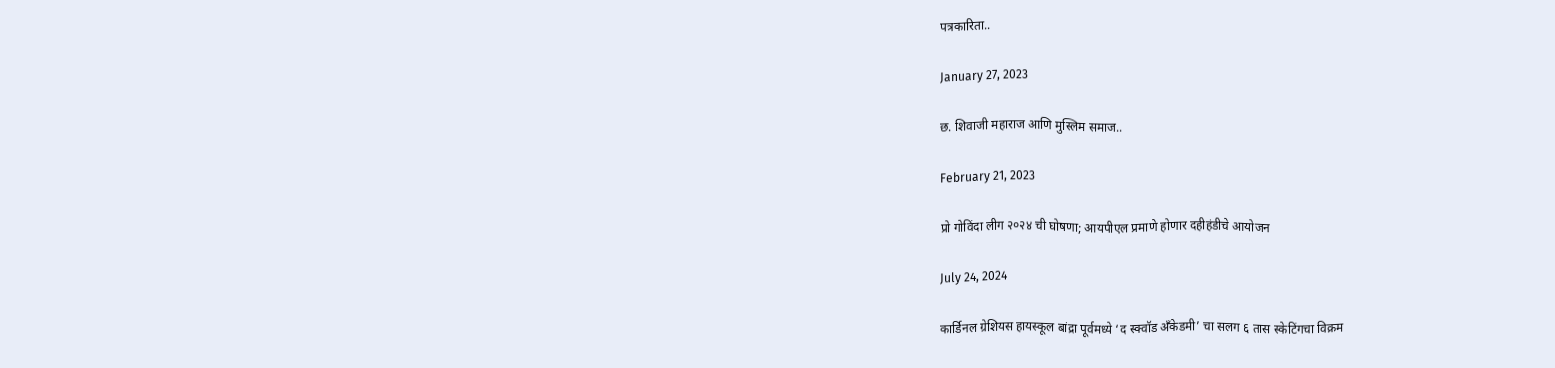पत्रकारिता..

January 27, 2023

छ. शिवाजी महाराज आणि मुस्लिम समाज..

February 21, 2023

प्रो गोविंदा लीग २०२४ ची घोषणा; आयपीएल प्रमाणे होणार दहीहंडीचे आयोजन

July 24, 2024

कार्डिनल ग्रेशियस हायस्कूल बांद्रा पूर्वमध्ये ‘द स्क्वॉड अँकेडमी’ चा सलग ६ तास स्केटिंगचा विक्रम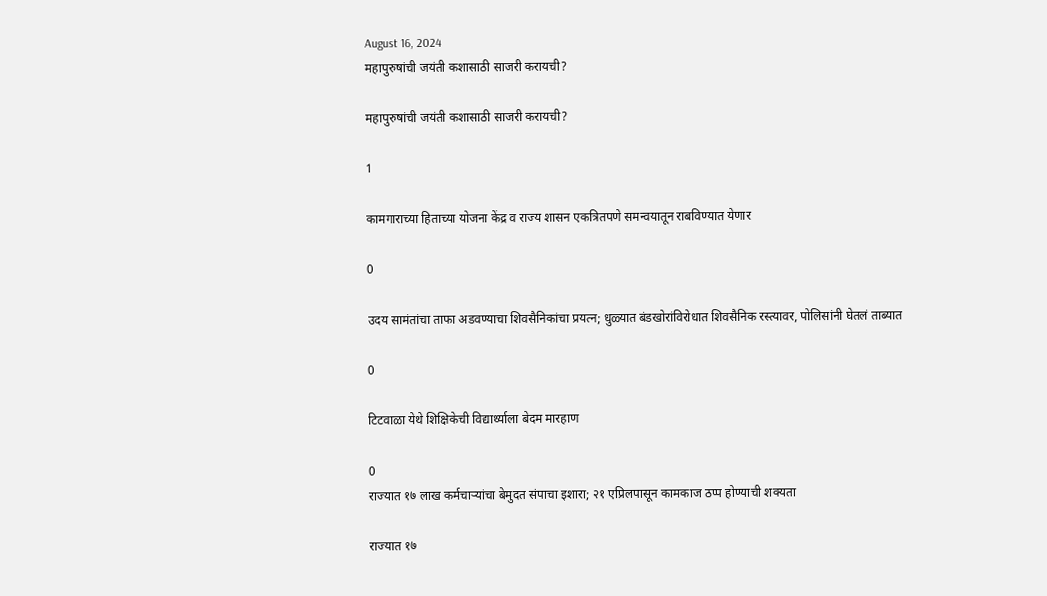August 16, 2024
महापुरुषांची जयंती कशासाठी साजरी करायची?

महापुरुषांची जयंती कशासाठी साजरी करायची?

1

कामगाराच्या हिताच्या योजना केंद्र व राज्य शासन एकत्रितपणे समन्वयातून राबविण्यात येणार

0

उदय सामंतांचा ताफा अडवण्याचा शिवसैनिकांचा प्रयत्न; धुळ्यात बंडखोरांविरोधात शिवसैनिक रस्त्यावर, पोलिसांनी घेतलं ताब्यात

0

टिटवाळा येथे शिक्षिकेची विद्यार्थ्याला बेदम मारहाण

0
राज्यात १७ लाख कर्मचाऱ्यांचा बेमुदत संपाचा इशारा; २१ एप्रिलपासून कामकाज ठप्प होण्याची शक्यता

राज्यात १७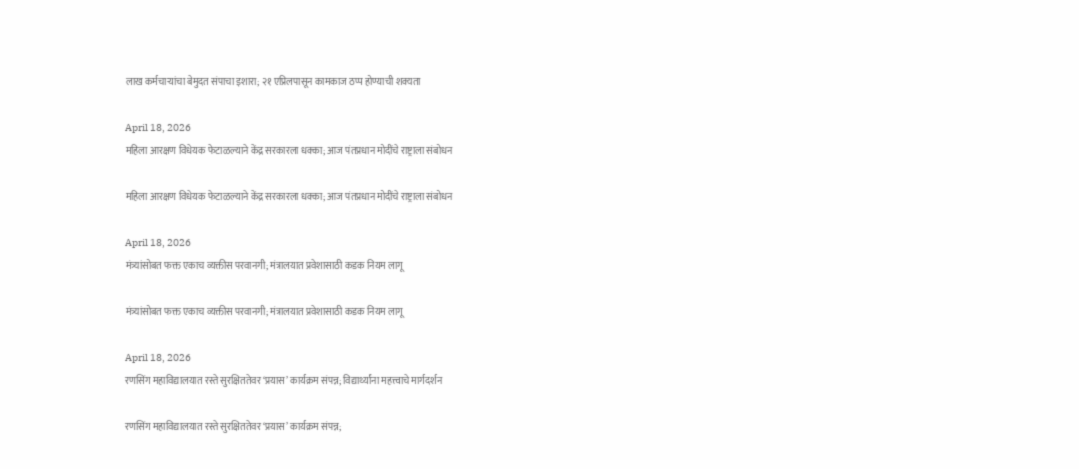लाख कर्मचाऱ्यांचा बेमुदत संपाचा इशारा; २१ एप्रिलपासून कामकाज ठप्प होण्याची शक्यता

April 18, 2026
महिला आरक्षण विधेयक फेटाळल्याने केंद्र सरकारला धक्का; आज पंतप्रधान मोदींचे राष्ट्राला संबोधन

महिला आरक्षण विधेयक फेटाळल्याने केंद्र सरकारला धक्का; आज पंतप्रधान मोदींचे राष्ट्राला संबोधन

April 18, 2026
मंत्र्यांसोबत फक्त एकाच व्यक्तीस परवानगी; मंत्रालयात प्रवेशासाठी कडक नियम लागू

मंत्र्यांसोबत फक्त एकाच व्यक्तीस परवानगी; मंत्रालयात प्रवेशासाठी कडक नियम लागू

April 18, 2026
रणसिंग महाविद्यालयात रस्ते सुरक्षिततेवर ‘प्रयास’ कार्यक्रम संपन्न; विद्यार्थ्यांना महत्त्वाचे मार्गदर्शन

रणसिंग महाविद्यालयात रस्ते सुरक्षिततेवर ‘प्रयास’ कार्यक्रम संपन्न;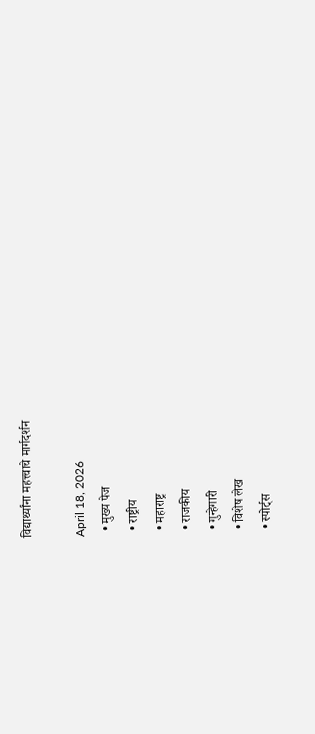विद्यार्थ्यांना महत्त्वाचे मार्गदर्शन

April 18, 2026
  • मुख्य पेज
  • राष्ट्रीय
  • महाराष्ट्र
  • राजकीय
  • गुन्हेगारी
  • विशेष लेख
  • स्पोर्ट्स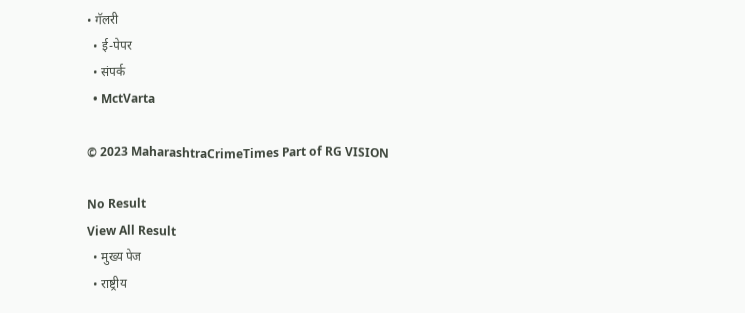• गॅलरी
  • ई-पेपर
  • संपर्क
  • MctVarta

© 2023 MaharashtraCrimeTimes Part of RG VISION

No Result
View All Result
  • मुख्य पेज
  • राष्ट्रीय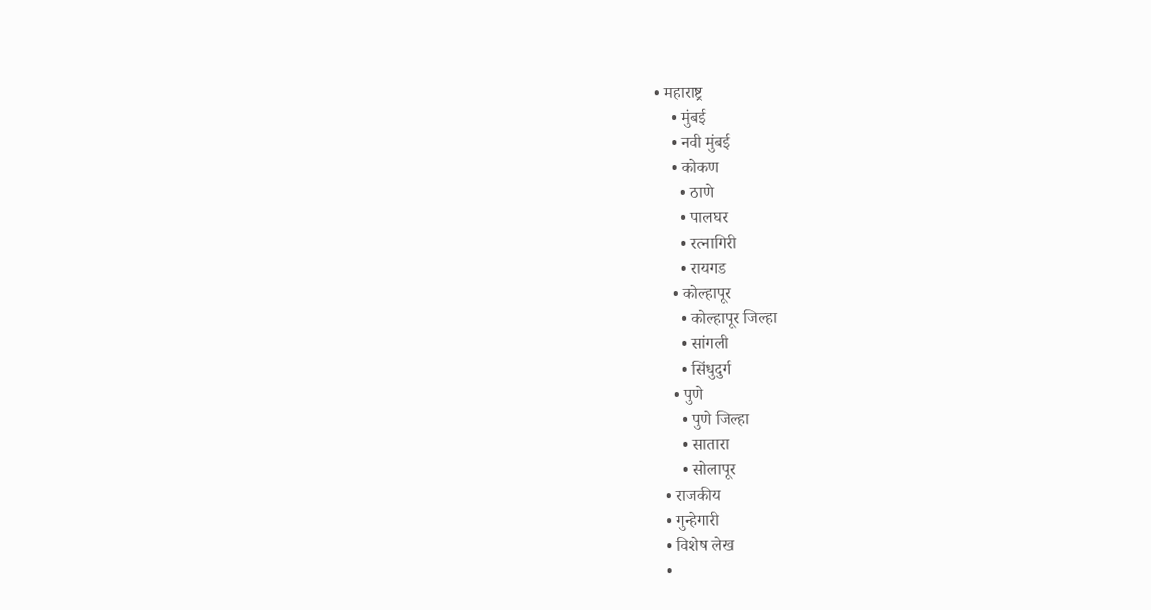• महाराष्ट्र
    • मुंबई
    • नवी मुंबई
    • कोकण
      • ठाणे
      • पालघर
      • रत्नागिरी
      • रायगड
    • कोल्हापूर
      • कोल्हापूर जिल्हा
      • सांगली
      • सिंधुदुर्ग
    • पुणे
      • पुणे जिल्हा
      • सातारा
      • सोलापूर
  • राजकीय
  • गुन्हेगारी
  • विशेष लेख
  •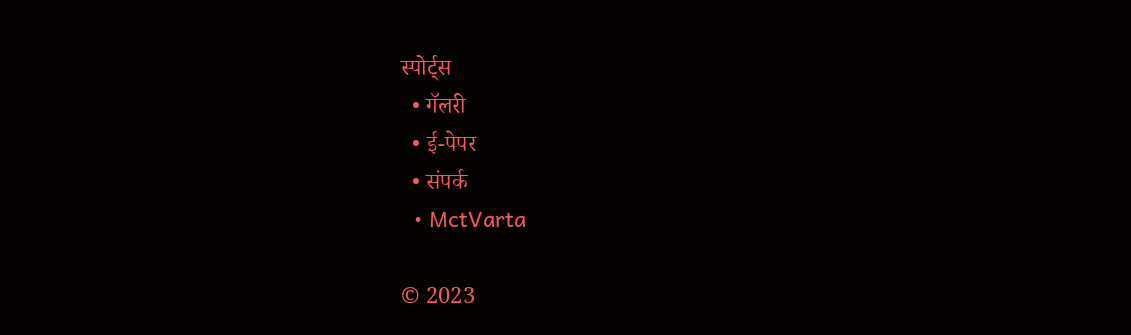स्पोर्ट्स
  • गॅलरी
  • ई-पेपर
  • संपर्क
  • MctVarta

© 2023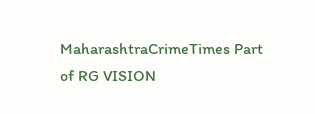MaharashtraCrimeTimes Part of RG VISION